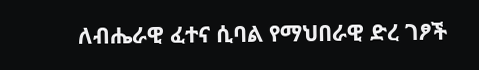ለብሔራዊ ፈተና ሲባል የማህበራዊ ድረ ገፆች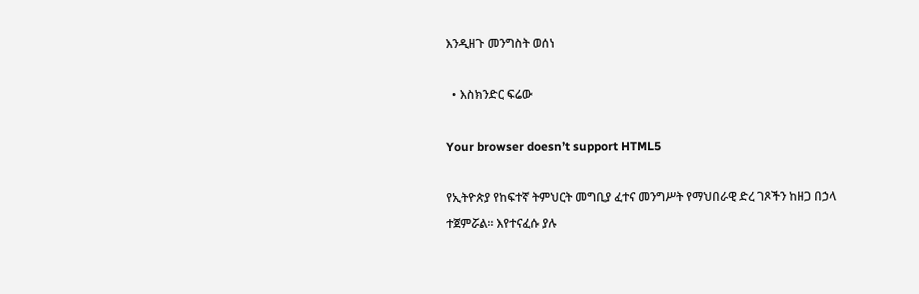እንዲዘጉ መንግስት ወሰነ

  • እስክንድር ፍሬው

Your browser doesn’t support HTML5

የኢትዮጵያ የከፍተኛ ትምህርት መግቢያ ፈተና መንግሥት የማህበራዊ ድረ ገጾችን ከዘጋ በኃላ ተጀምሯል። እየተናፈሱ ያሉ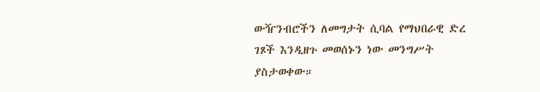ውዥንብሮችን ለመግታት ሲባል የማህበራዊ ድረ ገጾች እንዲዘጉ መወሰኑን ነው መንግሥት ያስታወቀው።